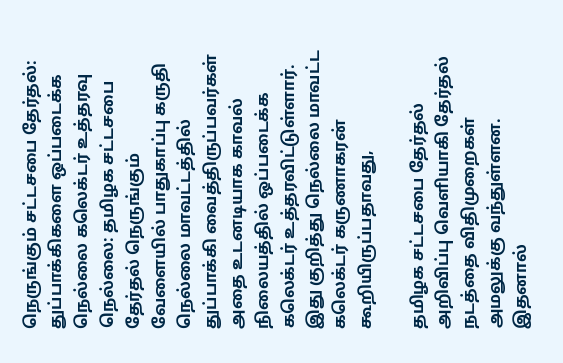நெருங்கும் சட்டசபை தேர்தல்: துப்பாக்கிகளை ஒப்படைக்க நெல்லை கலெக்டர் உத்தரவு
நெல்லை: தமிழக சட்டசபை தேர்தல் நெருங்கும் வேளையில் பாதுகாப்பு கருதி நெல்லை மாவட்டத்தில் துப்பாக்கி வைத்திருப்பவர்கள் அதை உடனடியாக காவல் நிலையத்தில் ஒப்படைக்க கலெக்டர் உத்தரவிட்டுள்ளார்.
இது குறித்து நெல்லை மாவட்ட கலெக்டர் கருணாகரன் கூறியிருப்பதாவது,

தமிழக சட்டசபை தேர்தல் அறிவிப்பு வெளியாகி தேர்தல் நடத்தை விதிமுறைகள் அமலுக்கு வந்துள்ளன. இதனால்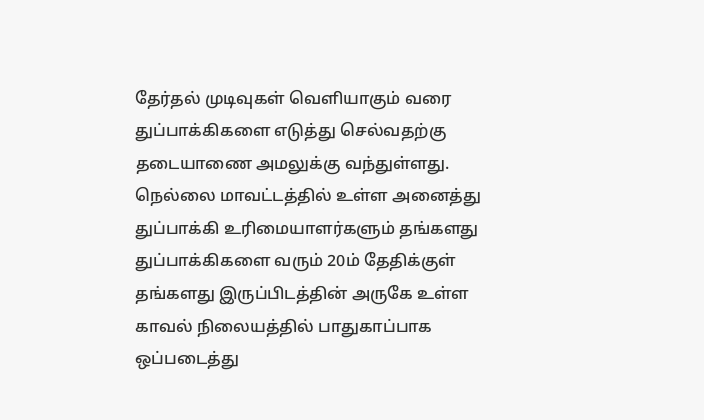தேர்தல் முடிவுகள் வெளியாகும் வரை துப்பாக்கிகளை எடுத்து செல்வதற்கு தடையாணை அமலுக்கு வந்துள்ளது.
நெல்லை மாவட்டத்தில் உள்ள அனைத்து துப்பாக்கி உரிமையாளர்களும் தங்களது துப்பாக்கிகளை வரும் 20ம் தேதிக்குள் தங்களது இருப்பிடத்தின் அருகே உள்ள காவல் நிலையத்தில் பாதுகாப்பாக ஒப்படைத்து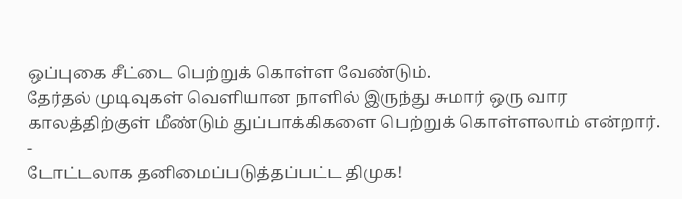ஒப்புகை சீட்டை பெற்றுக் கொள்ள வேண்டும்.
தேர்தல் முடிவுகள் வெளியான நாளில் இருந்து சுமார் ஒரு வார காலத்திற்குள் மீண்டும் துப்பாக்கிகளை பெற்றுக் கொள்ளலாம் என்றார்.
-
டோட்டலாக தனிமைப்படுத்தப்பட்ட திமுக!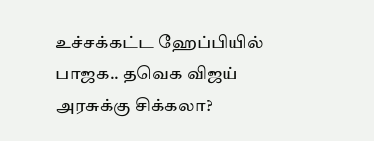உச்சக்கட்ட ஹேப்பியில் பாஜக.. தவெக விஜய் அரசுக்கு சிக்கலா?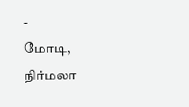-
மோடி, நிர்மலா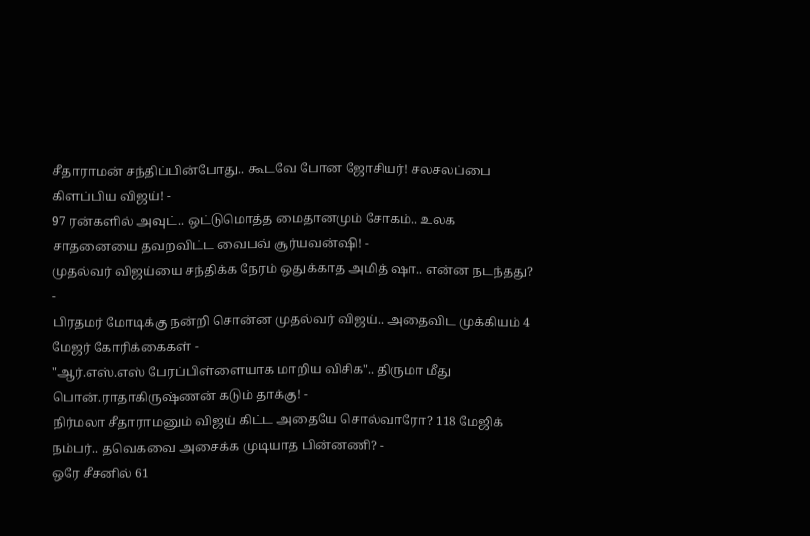சீதாராமன் சந்திப்பின்போது.. கூடவே போன ஜோசியர்! சலசலப்பை கிளப்பிய விஜய்! -
97 ரன்களில் அவுட்.. ஒட்டுமொத்த மைதானமும் சோகம்.. உலக சாதனையை தவறவிட்ட வைபவ் சூர்யவன்ஷி! -
முதல்வர் விஜய்யை சந்திக்க நேரம் ஒதுக்காத அமித் ஷா.. என்ன நடந்தது? -
பிரதமர் மோடிக்கு நன்றி சொன்ன முதல்வர் விஜய்.. அதைவிட முக்கியம் 4 மேஜர் கோரிக்கைகள் -
"ஆர்.எஸ்.எஸ் பேரப்பிள்ளையாக மாறிய விசிக".. திருமா மீது பொன்.ராதாகிருஷ்ணன் கடும் தாக்கு! -
நிர்மலா சீதாராமனும் விஜய் கிட்ட அதையே சொல்வாரோ? 118 மேஜிக் நம்பர்.. தவெகவை அசைக்க முடியாத பின்னணி? -
ஒரே சீசனில் 61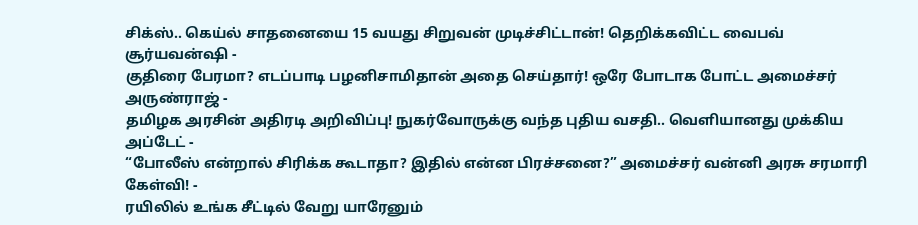சிக்ஸ்.. கெய்ல் சாதனையை 15 வயது சிறுவன் முடிச்சிட்டான்! தெறிக்கவிட்ட வைபவ் சூர்யவன்ஷி -
குதிரை பேரமா? எடப்பாடி பழனிசாமிதான் அதை செய்தார்! ஒரே போடாக போட்ட அமைச்சர் அருண்ராஜ் -
தமிழக அரசின் அதிரடி அறிவிப்பு! நுகர்வோருக்கு வந்த புதிய வசதி.. வெளியானது முக்கிய அப்டேட் -
“போலீஸ் என்றால் சிரிக்க கூடாதா? இதில் என்ன பிரச்சனை?” அமைச்சர் வன்னி அரசு சரமாரி கேள்வி! -
ரயிலில் உங்க சீட்டில் வேறு யாரேனும்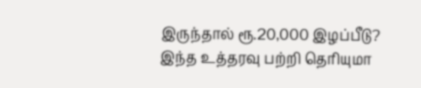இருந்தால் ரூ.20,000 இழப்பீடு? இந்த உத்தரவு பற்றி தெரியுமா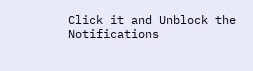Click it and Unblock the Notifications